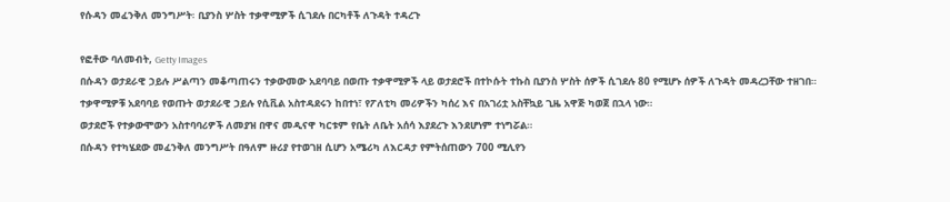የሱዳን መፈንቅለ መንግሥት፡ ቢያንስ ሦስት ተቃዋሚዎች ሲገደሉ በርካቶች ለጉዳት ተዳረጉ

የፎቶው ባለመብት, Getty Images
በሱዳን ወታደራዊ ኃይሉ ሥልጣን መቆጣጠሩን ተቃውመው አደባባይ በወጡ ተቃዋሚዎች ላይ ወታደሮች በተኮሱት ተኩስ ቢያንስ ሦስት ሰዎች ሲገደሉ 80 የሚሆኑ ሰዎች ለጉዳት መዳረጋቸው ተዘገበ።
ተቃዋሚዎቹ አደባባይ የወጡት ወታደራዊ ኃይሉ የሲቪል አስተዳደሩን ከበተነ፣ የፖለቲካ መሪዎችን ካሰረ እና በአገሪቷ አስቸኳይ ጊዜ አዋጅ ካወጀ በኋላ ነው።
ወታደሮች የተቃውሞውን አስተባባሪዎች ለመያዝ በዋና መዲናዋ ካርቱም የቤት ለቤት አሰሳ እያደረጉ እንደሆነም ተነግሯል።
በሱዳን የተካሄደው መፈንቅለ መንግሥት በዓለም ዙሪያ የተወገዘ ሲሆን አሜሪካ ለእርዳታ የምትሰጠውን 700 ሚሊየን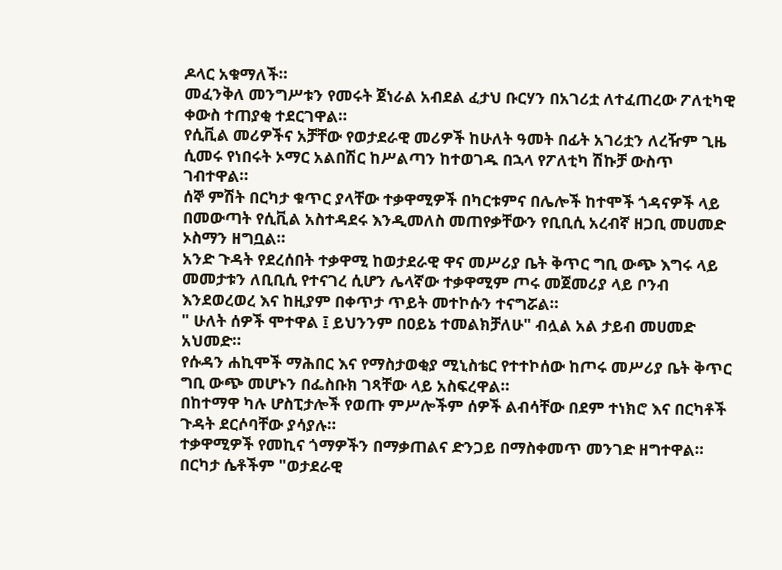ዶላር አቁማለች።
መፈንቅለ መንግሥቱን የመሩት ጀነራል አብደል ፈታህ ቡርሃን በአገሪቷ ለተፈጠረው ፖለቲካዊ ቀውስ ተጠያቂ ተደርገዋል።
የሲቪል መሪዎችና አቻቸው የወታደራዊ መሪዎች ከሁለት ዓመት በፊት አገሪቷን ለረዥም ጊዜ ሲመሩ የነበሩት ኦማር አልበሽር ከሥልጣን ከተወገዱ በኋላ የፖለቲካ ሽኩቻ ውስጥ ገብተዋል።
ሰኞ ምሽት በርካታ ቁጥር ያላቸው ተቃዋሚዎች በካርቱምና በሌሎች ከተሞች ጎዳናዎች ላይ በመውጣት የሲቪል አስተዳደሩ እንዲመለስ መጠየቃቸውን የቢቢሲ አረብኛ ዘጋቢ መሀመድ ኦስማን ዘግቧል።
አንድ ጉዳት የደረሰበት ተቃዋሚ ከወታደራዊ ዋና መሥሪያ ቤት ቅጥር ግቢ ውጭ እግሩ ላይ መመታቱን ለቢቢሲ የተናገረ ሲሆን ሌላኛው ተቃዋሚም ጦሩ መጀመሪያ ላይ ቦንብ እንደወረወረ እና ከዚያም በቀጥታ ጥይት መተኮሱን ተናግሯል።
" ሁለት ሰዎች ሞተዋል ፤ ይህንንም በዐይኔ ተመልክቻለሁ" ብሏል አል ታይብ መሀመድ አህመድ።
የሱዳን ሐኪሞች ማሕበር እና የማስታወቂያ ሚኒስቴር የተተኮሰው ከጦሩ መሥሪያ ቤት ቅጥር ግቢ ውጭ መሆኑን በፌስቡክ ገጻቸው ላይ አስፍረዋል።
በከተማዋ ካሉ ሆስፒታሎች የወጡ ምሥሎችም ሰዎች ልብሳቸው በደም ተነክሮ እና በርካቶች ጉዳት ደርሶባቸው ያሳያሉ።
ተቃዋሚዎች የመኪና ጎማዎችን በማቃጠልና ድንጋይ በማስቀመጥ መንገድ ዘግተዋል። በርካታ ሴቶችም "ወታደራዊ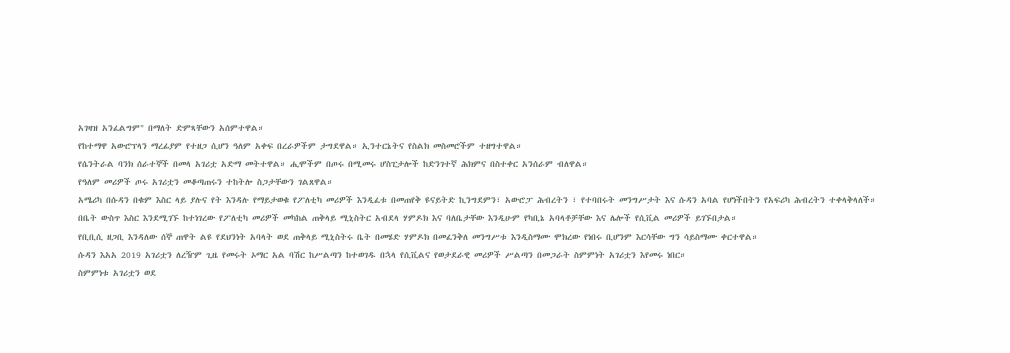አገዛዝ አንፈልግም" በማለት ድምጻቸውን አሰምተዋል።
የከተማዋ አውሮፕላን ማረፊያም የተዘጋ ሲሆን ዓለም አቀፍ በረራዎችም ታግደዋል። ኢንተርኔትና የስልክ መስመሮችም ተዘግተዋል።
የሴንትራል ባንክ ሰራተኞች በመላ አገሪቷ አድማ መትተዋል። ሒሞችም በጦሩ በሚመሩ ሆስፒታሎች ከድንገተኛ ሕክምና በስተቀር አንሰራም ብለዋል።
የዓለም መሪዎች ጦሩ አገሪቷን መቆጣጠሩን ተከትሎ ስጋታቸውን ገልጸዋል።
አሜሪካ በሱዳን በቁም እስር ላይ ያሉና የት እንዳሉ የማይታወቁ የፖለቲካ መሪዎች እንዲፈቱ በመጠየቅ ዩናይትድ ኪንግደምን፣ አውሮፓ ሕብረትን ፣ የተባበሩት መንግሥታት እና ሱዳን አባል የሆነችበትን የአፍሪካ ሕብረትን ተቀላቅላለች።
በቤት ውስጥ እስር እንደሚገኙ ከተነገረው የፖለቲካ መሪዎች መካከል ጠቅላይ ሚኒስትር አብደላ ሃምዶክ እና ባለቤታቸው እንዲሁም የካቢኔ አባላቶቻቸው እና ሌሎች የሲቪል መሪዎች ይገኙበታል።
የቢቢሲ ዘጋቢ እንዳለው ሰኞ ጠዋት ልዩ የደህንነት አባላት ወደ ጠቅላይ ሚኒስትሩ ቤት በመሄድ ሃምዶክ በመፈንቅለ መንግሥቱ እንዲስማሙ ሞክረው የነበሩ ቢሆንም እርሳቸው ግን ሳይስማሙ ቀርተዋል።
ሱዳን እአአ 2019 አገሪቷን ለረዥም ጊዜ የመሩት ኦማር አል ባሽር ከሥልጣን ከተወገዱ በኋላ የሲቪልና የወታደራዊ መሪዎች ሥልጣን በመጋራት ስምምነት አገሪቷን እየመሩ ነበር።
ስምምነቱ አገሪቷን ወደ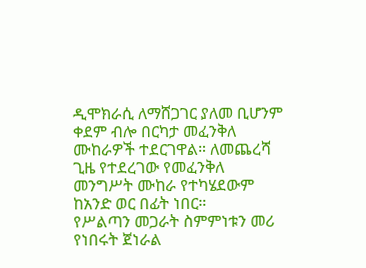ዲሞክራሲ ለማሸጋገር ያለመ ቢሆንም ቀደም ብሎ በርካታ መፈንቅለ ሙከራዎች ተደርገዋል። ለመጨረሻ ጊዜ የተደረገው የመፈንቅለ መንግሥት ሙከራ የተካሄደውም ከአንድ ወር በፊት ነበር።
የሥልጣን መጋራት ስምምነቱን መሪ የነበሩት ጀነራል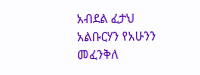አብደል ፈታህ አልቡርሃን የአሁንን መፈንቅለ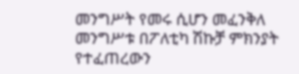መንግሥት የመሩ ሲሆን መፈንቅለ መንግሥቱ በፖለቲካ ሽኩቻ ምክንያት የተፈጠረውን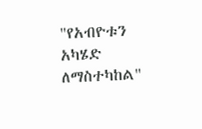"የአብዮቱን አካሄድ ለማስተካከል"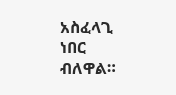አስፈላጊ ነበር ብለዋል።